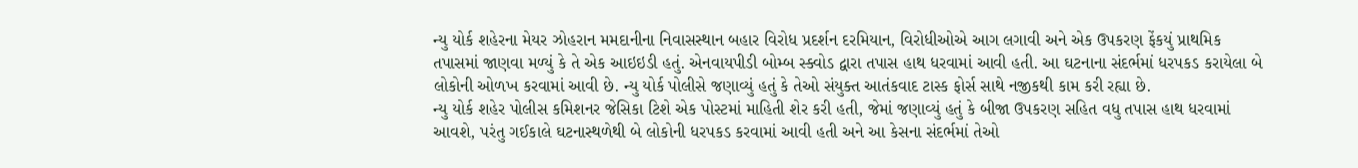ન્યુ યોર્ક શહેરના મેયર ઝોહરાન મમદાનીના નિવાસસ્થાન બહાર વિરોધ પ્રદર્શન દરમિયાન, વિરોધીઓએ આગ લગાવી અને એક ઉપકરણ ફેંકયું પ્રાથમિક તપાસમાં જાણવા મળ્યું કે તે એક આઇઇડી હતું. એનવાયપીડી બોમ્બ સ્ક્વોડ દ્વારા તપાસ હાથ ધરવામાં આવી હતી. આ ઘટનાના સંદર્ભમાં ધરપકડ કરાયેલા બે લોકોની ઓળખ કરવામાં આવી છે. ન્યુ યોર્ક પોલીસે જણાવ્યું હતું કે તેઓ સંયુક્ત આતંકવાદ ટાસ્ક ફોર્સ સાથે નજીકથી કામ કરી રહ્યા છે.
ન્યુ યોર્ક શહેર પોલીસ કમિશનર જેસિકા ટિશે એક પોસ્ટમાં માહિતી શેર કરી હતી, જેમાં જણાવ્યું હતું કે બીજા ઉપકરણ સહિત વધુ તપાસ હાથ ધરવામાં આવશે, પરંતુ ગઈકાલે ઘટનાસ્થળેથી બે લોકોની ધરપકડ કરવામાં આવી હતી અને આ કેસના સંદર્ભમાં તેઓ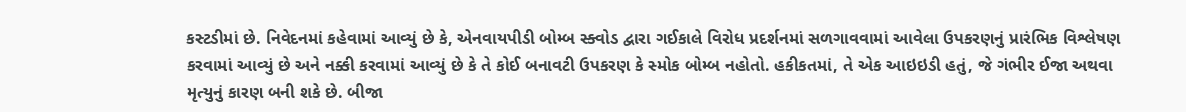કસ્ટડીમાં છે. નિવેદનમાં કહેવામાં આવ્યું છે કે, એનવાયપીડી બોમ્બ સ્ક્વોડ દ્વારા ગઈકાલે વિરોધ પ્રદર્શનમાં સળગાવવામાં આવેલા ઉપકરણનું પ્રારંભિક વિશ્લેષણ કરવામાં આવ્યું છે અને નક્કી કરવામાં આવ્યું છે કે તે કોઈ બનાવટી ઉપકરણ કે સ્મોક બોમ્બ નહોતો. હકીકતમાં, તે એક આઇઇડી હતું, જે ગંભીર ઈજા અથવા મૃત્યુનું કારણ બની શકે છે. બીજા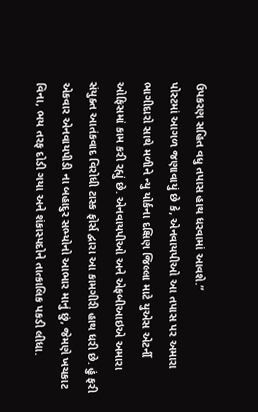ઉપકરણ સહિત વધુ તપાસ હાથ ધરવામાં આવશે.”
પોસ્ટમાં આગળ જણાવાયું છે કે, એનવાયપીઓ આ તપાસ પર અમારા ભાગીદારો સાથે મળીને ન્યુ યોર્કના દક્ષિણ જિલ્લા માટે યુએસ એટર્ની ઓફિસમાં કામ કરી રહ્યું છે. એનવાયપીઓ અને એફબીઆઇએ અમારા સંયુક્ત આતંકવાદ વિરોધી ટાસ્ક ફોર્સ દ્વારા આ કામગીરી હાથ ધરી છે. હું ફરી એકવાર એનવાયપીડી ના બહાદુર સભ્યોનો આભાર માનું છું, જેમણે ખચકાટ વિના, ભય તરફ દોડી ગયા અને શંકાસ્પદોને તાત્કાલિક પકડી લીધા.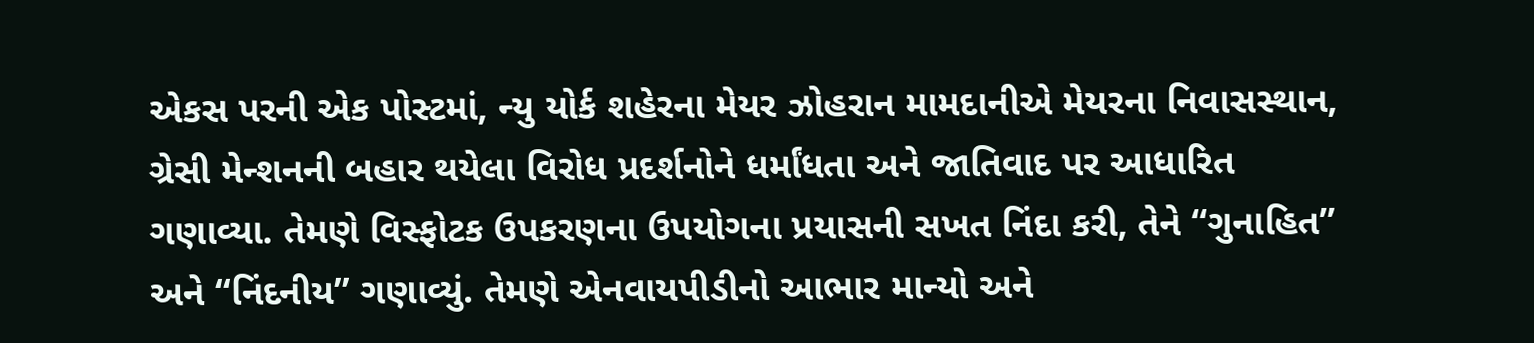એકસ પરની એક પોસ્ટમાં, ન્યુ યોર્ક શહેરના મેયર ઝોહરાન મામદાનીએ મેયરના નિવાસસ્થાન, ગ્રેસી મેન્શનની બહાર થયેલા વિરોધ પ્રદર્શનોને ધર્માંધતા અને જાતિવાદ પર આધારિત ગણાવ્યા. તેમણે વિસ્ફોટક ઉપકરણના ઉપયોગના પ્રયાસની સખત નિંદા કરી, તેને “ગુનાહિત” અને “નિંદનીય” ગણાવ્યું. તેમણે એનવાયપીડીનો આભાર માન્યો અને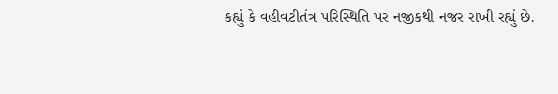કહ્યું કે વહીવટીતંત્ર પરિસ્થિતિ પર નજીકથી નજર રાખી રહ્યું છે.